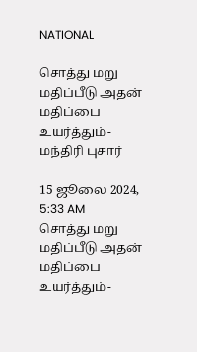NATIONAL

சொத்து மறு மதிப்பீடு அதன் மதிப்பை உயர்த்தும்- மந்திரி புசார்

15 ஜூலை 2024, 5:33 AM
சொத்து மறு மதிப்பீடு அதன் மதிப்பை உயர்த்தும்-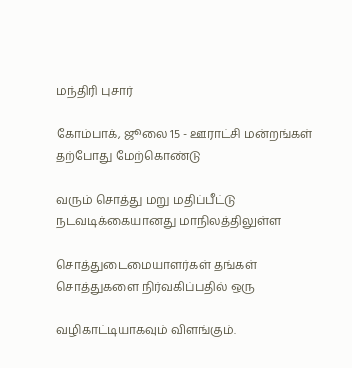மந்திரி புசார்

கோம்பாக், ஜூலை 15 - ஊராட்சி மன்றங்கள் தற்போது மேற்கொண்டு

வரும் சொத்து மறு மதிப்பீட்டு நடவடிக்கையானது மாநிலத்திலுள்ள

சொத்துடைமையாளர்கள் தங்கள் சொத்துகளை நிர்வகிப்பதில் ஒரு

வழிகாட்டியாகவும் விளங்கும்.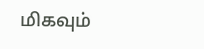மிகவும்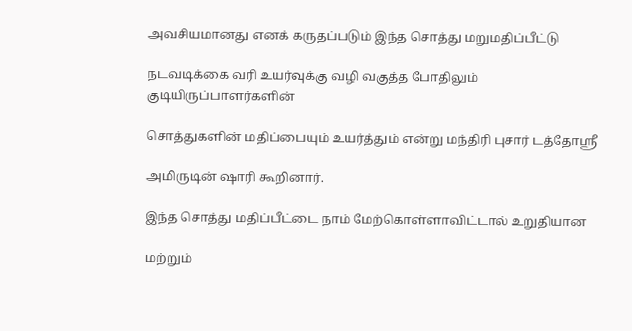அவசியமானது எனக் கருதப்படும் இந்த சொத்து மறுமதிப்பீட்டு

நடவடிக்கை வரி உயர்வுக்கு வழி வகுத்த போதிலும் குடியிருப்பாளர்களின்

சொத்துகளின் மதிப்பையும் உயர்த்தும் என்று மந்திரி புசார் டத்தோஸ்ரீ

அமிருடின் ஷாரி கூறினார்.

இந்த சொத்து மதிப்பீட்டை நாம் மேற்கொள்ளாவிட்டால் உறுதியான

மற்றும்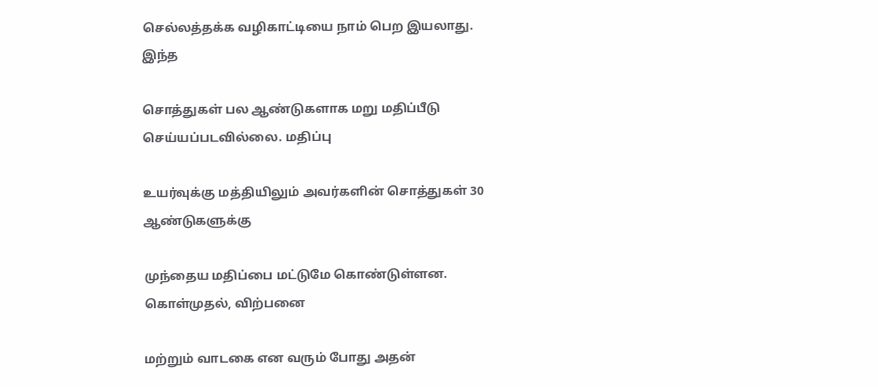செல்லத்தக்க வழிகாட்டியை நாம் பெற இயலாது. இந்த

சொத்துகள் பல ஆண்டுகளாக மறு மதிப்பீடு செய்யப்படவில்லை. மதிப்பு

உயர்வுக்கு மத்தியிலும் அவர்களின் சொத்துகள் 30 ஆண்டுகளுக்கு

முந்தைய மதிப்பை மட்டுமே கொண்டுள்ளன. கொள்முதல், விற்பனை

மற்றும் வாடகை என வரும் போது அதன்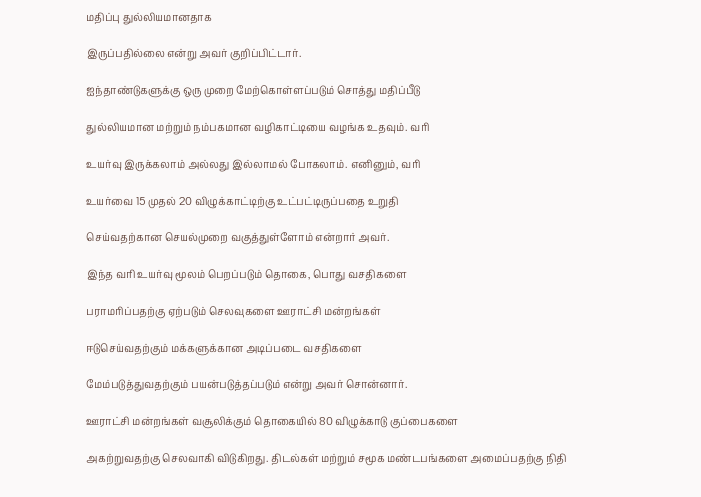மதிப்பு துல்லியமானதாக

இருப்பதில்லை என்று அவர் குறிப்பிட்டார்.

ஐந்தாண்டுகளுக்கு ஒரு முறை மேற்கொள்ளப்படும் சொத்து மதிப்பீடு

துல்லியமான மற்றும் நம்பகமான வழிகாட்டியை வழங்க உதவும். வரி

உயர்வு இருக்கலாம் அல்லது இல்லாமல் போகலாம். எனினும், வரி

உயர்வை 15 முதல் 20 விழுக்காட்டிற்கு உட்பட்டிருப்பதை உறுதி

செய்வதற்கான செயல்முறை வகுத்துள்ளோம் என்றார் அவர்.

இந்த வரி உயர்வு மூலம் பெறப்படும் தொகை, பொது வசதிகளை

பராமரிப்பதற்கு ஏற்படும் செலவுகளை ஊராட்சி மன்றங்கள்

ஈடுசெய்வதற்கும் மக்களுக்கான அடிப்படை வசதிகளை

மேம்படுத்துவதற்கும் பயன்படுத்தப்படும் என்று அவர் சொன்னார்.

ஊராட்சி மன்றங்கள் வசூலிக்கும் தொகையில் 80 விழுக்காடு குப்பைகளை

அகற்றுவதற்கு செலவாகி விடுகிறது. திடல்கள் மற்றும் சமூக மண்டபங்களை அமைப்பதற்கு நிதி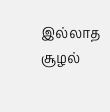இல்லாத சூழல்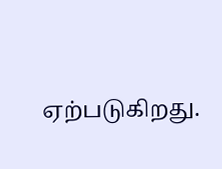ஏற்படுகிறது.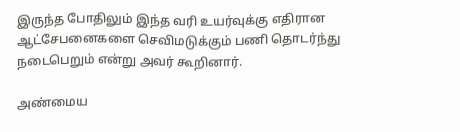இருந்த போதிலும் இந்த வரி உயர்வுக்கு எதிரான ஆட்சேபனைகளை செவிமடுக்கும் பணி தொடர்ந்து நடைபெறும் என்று அவர் கூறினார்.

அண்மைய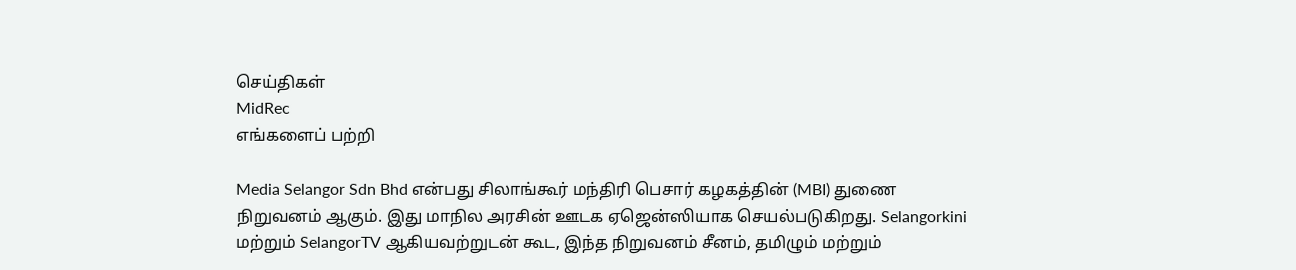செய்திகள்
MidRec
எங்களைப் பற்றி

Media Selangor Sdn Bhd என்பது சிலாங்கூர் மந்திரி பெசார் கழகத்தின் (MBI) துணை நிறுவனம் ஆகும். இது மாநில அரசின் ஊடக ஏஜென்ஸியாக செயல்படுகிறது. Selangorkini மற்றும் SelangorTV ஆகியவற்றுடன் கூட, இந்த நிறுவனம் சீனம், தமிழும் மற்றும்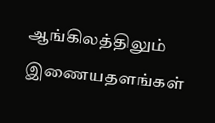ஆங்கிலத்திலும் இணையதளங்கள்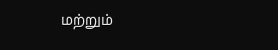மற்றும்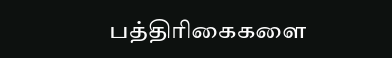பத்திரிகைகளை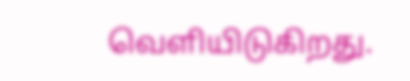வெளியிடுகிறது.